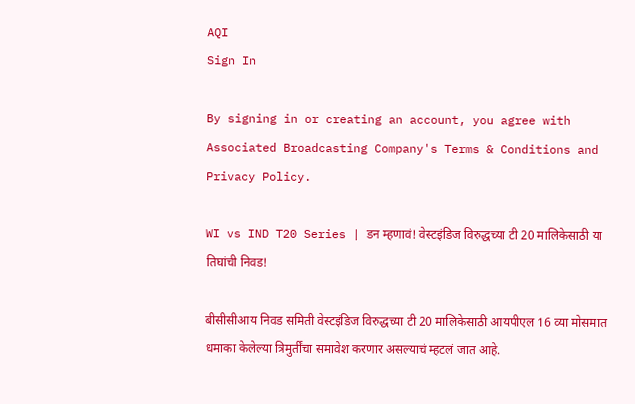AQI
Sign In

By signing in or creating an account, you agree with Associated Broadcasting Company's Terms & Conditions and Privacy Policy.

WI vs IND T20 Series | डन म्हणावं! वेस्टइंडिज विरुद्धच्या टी 20 मालिकेसाठी या तिघांची निवड!

बीसीसीआय निवड समिती वेस्टइंडिज विरुद्धच्या टी 20 मालिकेसाठी आयपीएल 16 व्या मोसमात धमाका केलेल्या त्रिमुर्तींचा समावेश करणार असल्याचं म्हटलं जात आहे.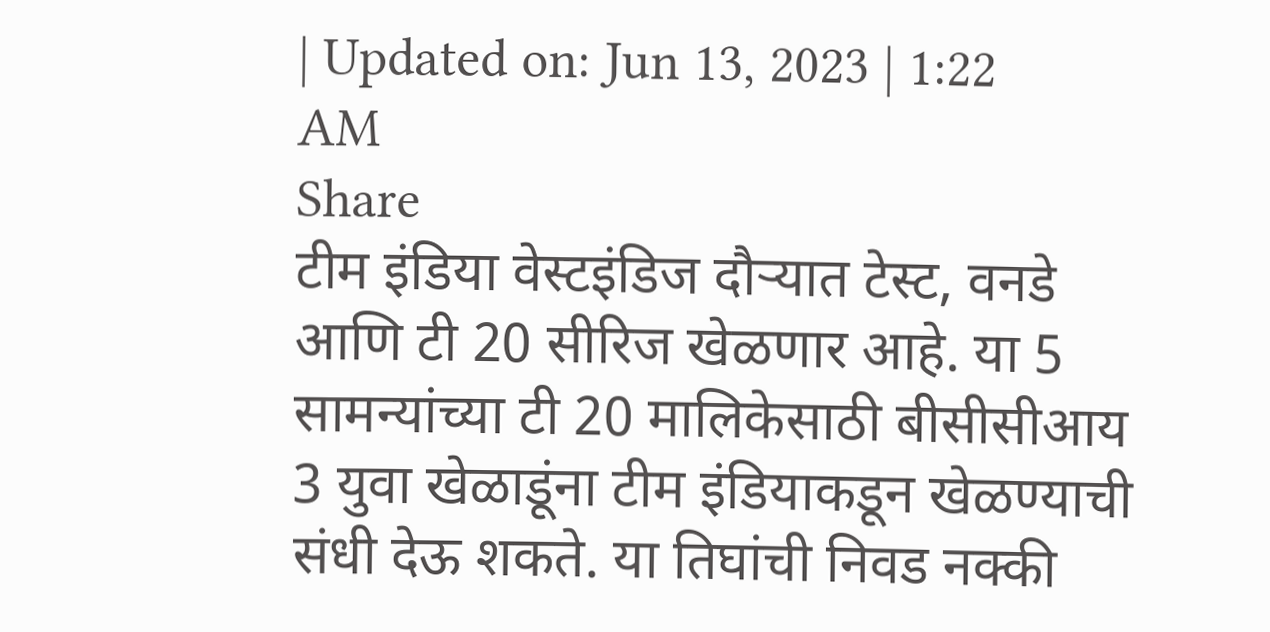| Updated on: Jun 13, 2023 | 1:22 AM
Share
टीम इंडिया वेस्टइंडिज दौऱ्यात टेस्ट, वनडे आणि टी 20 सीरिज खेळणार आहे. या 5 सामन्यांच्या टी 20 मालिकेसाठी बीसीसीआय 3 युवा खेळाडूंना टीम इंडियाकडून खेळण्याची संधी देऊ शकते. या तिघांची निवड नक्की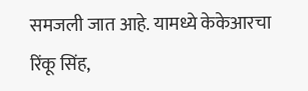समजली जात आहे. यामध्ये केकेआरचा रिंकू सिंह,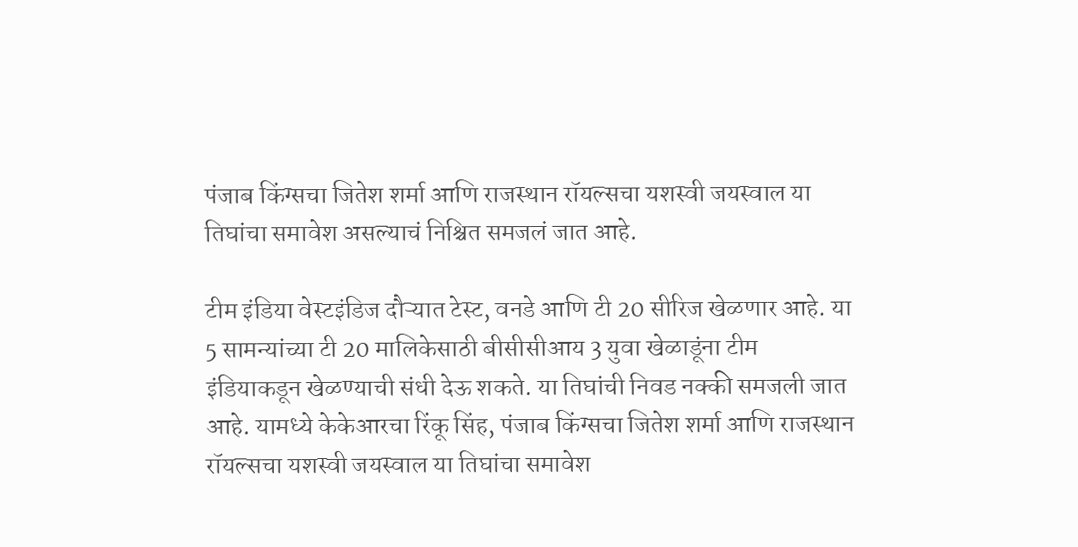पंजाब किंग्सचा जितेश शर्मा आणि राजस्थान रॉयल्सचा यशस्वी जयस्वाल या तिघांचा समावेश असल्याचं निश्चित समजलं जात आहे.

टीम इंडिया वेस्टइंडिज दौऱ्यात टेस्ट, वनडे आणि टी 20 सीरिज खेळणार आहे. या 5 सामन्यांच्या टी 20 मालिकेसाठी बीसीसीआय 3 युवा खेळाडूंना टीम इंडियाकडून खेळण्याची संधी देऊ शकते. या तिघांची निवड नक्की समजली जात आहे. यामध्ये केकेआरचा रिंकू सिंह, पंजाब किंग्सचा जितेश शर्मा आणि राजस्थान रॉयल्सचा यशस्वी जयस्वाल या तिघांचा समावेश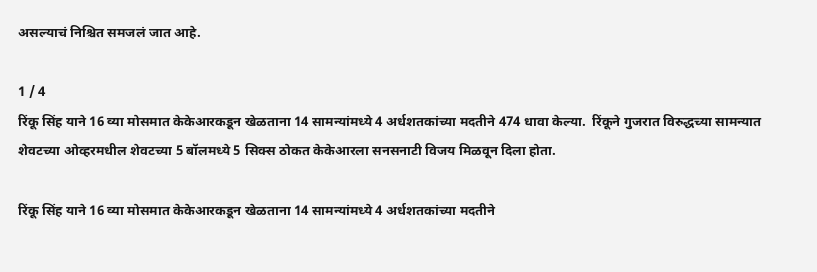असल्याचं निश्चित समजलं जात आहे.

1 / 4
रिंकू सिंह याने 16 व्या मोसमात केकेआरकडून खेळताना 14 सामन्यांमध्ये 4 अर्धशतकांच्या मदतीने 474 धावा केल्या.  रिंकूने गुजरात विरुद्धच्या सामन्यात शेवटच्या ओव्हरमधील शेवटच्या 5 बॉलमध्ये 5 सिक्स ठोकत केकेआरला सनसनाटी विजय मिळवून दिला होता.

रिंकू सिंह याने 16 व्या मोसमात केकेआरकडून खेळताना 14 सामन्यांमध्ये 4 अर्धशतकांच्या मदतीने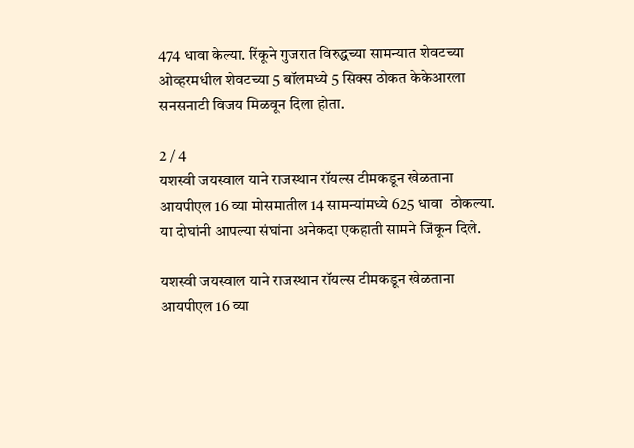474 धावा केल्या. रिंकूने गुजरात विरुद्धच्या सामन्यात शेवटच्या ओव्हरमधील शेवटच्या 5 बॉलमध्ये 5 सिक्स ठोकत केकेआरला सनसनाटी विजय मिळवून दिला होता.

2 / 4
यशस्वी जयस्वाल याने राजस्थान रॉयल्स टीमकडून खेळताना  आयपीएल 16 व्या मोसमातील 14 सामन्यांमध्ये 625 धावा  ठोकल्या. या दोघांनी आपल्या संघांना अनेकदा एकहाती सामने जिंकून दिले.

यशस्वी जयस्वाल याने राजस्थान रॉयल्स टीमकडून खेळताना आयपीएल 16 व्या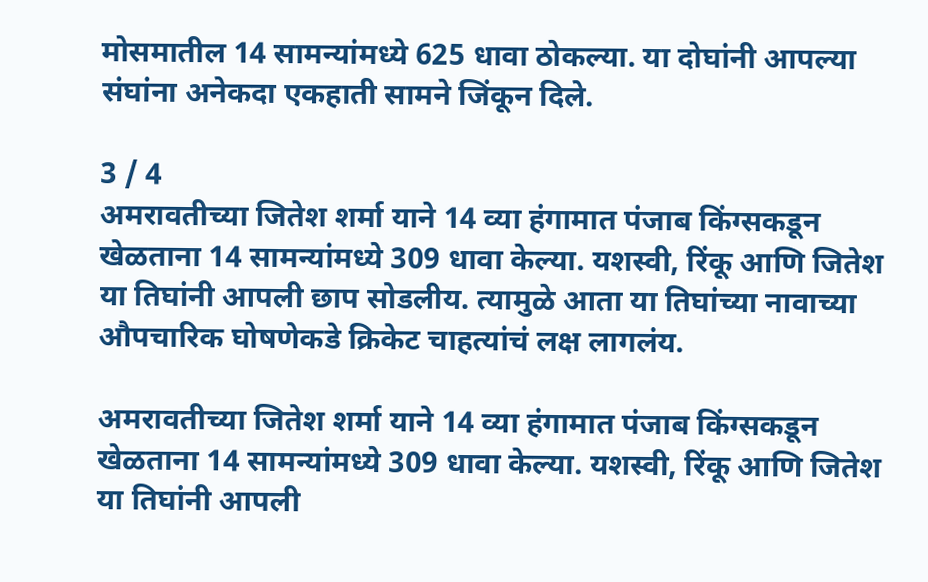मोसमातील 14 सामन्यांमध्ये 625 धावा ठोकल्या. या दोघांनी आपल्या संघांना अनेकदा एकहाती सामने जिंकून दिले.

3 / 4
अमरावतीच्या जितेश शर्मा याने 14 व्या हंगामात पंजाब किंग्सकडून खेळताना 14 सामन्यांमध्ये 309 धावा केल्या. यशस्वी, रिंकू आणि जितेश या तिघांनी आपली छाप सोडलीय. त्यामुळे आता या तिघांच्या नावाच्या औपचारिक घोषणेकडे क्रिकेट चाहत्यांचं लक्ष लागलंय.

अमरावतीच्या जितेश शर्मा याने 14 व्या हंगामात पंजाब किंग्सकडून खेळताना 14 सामन्यांमध्ये 309 धावा केल्या. यशस्वी, रिंकू आणि जितेश या तिघांनी आपली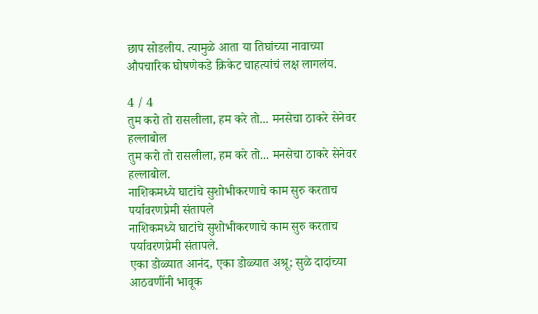छाप सोडलीय. त्यामुळे आता या तिघांच्या नावाच्या औपचारिक घोषणेकडे क्रिकेट चाहत्यांचं लक्ष लागलंय.

4 / 4
तुम करो तो रासलीला, हम करे तो... मनसेचा ठाकरे सेनेवर हल्लाबोल
तुम करो तो रासलीला, हम करे तो... मनसेचा ठाकरे सेनेवर हल्लाबोल.
नाशिकमध्ये घाटांचे सुशोभीकरणाचे काम सुरु करताच पर्यावरणप्रेमी संतापले
नाशिकमध्ये घाटांचे सुशोभीकरणाचे काम सुरु करताच पर्यावरणप्रेमी संतापले.
एका डोळ्यात आनंद, एका डोळ्यात अश्रू; सुळे दादांच्या आठवणींनी भावूक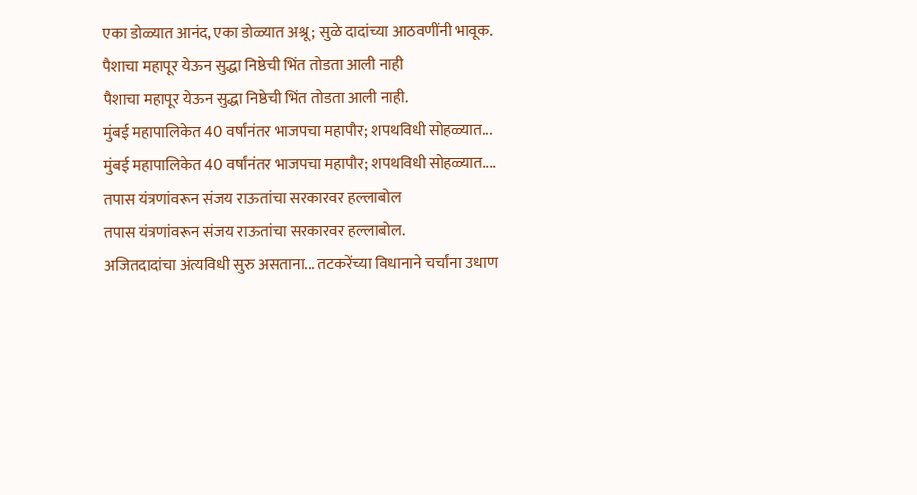एका डोळ्यात आनंद, एका डोळ्यात अश्रू; सुळे दादांच्या आठवणींनी भावूक.
पैशाचा महापूर येऊन सुद्धा निष्ठेची भिंत तोडता आली नाही
पैशाचा महापूर येऊन सुद्धा निष्ठेची भिंत तोडता आली नाही.
मुंबई महापालिकेत 40 वर्षांनंतर भाजपचा महापौर; शपथविधी सोहळ्यात...
मुंबई महापालिकेत 40 वर्षांनंतर भाजपचा महापौर; शपथविधी सोहळ्यात....
तपास यंत्रणांवरून संजय राऊतांचा सरकारवर हल्लाबोल
तपास यंत्रणांवरून संजय राऊतांचा सरकारवर हल्लाबोल.
अजितदादांचा अंत्यविधी सुरु असताना... तटकरेंच्या विधानाने चर्चांना उधाण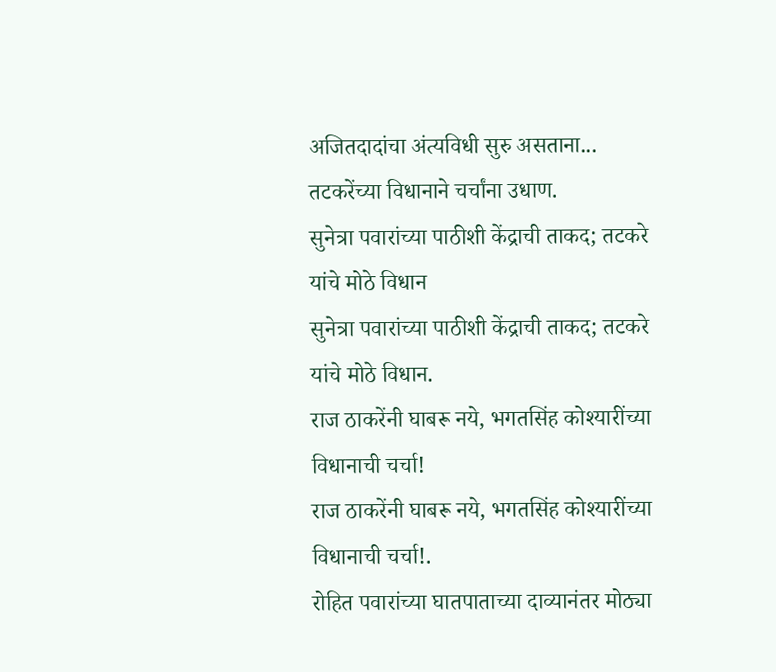अजितदादांचा अंत्यविधी सुरु असताना... तटकरेंच्या विधानाने चर्चांना उधाण.
सुनेत्रा पवारांच्या पाठीशी केंद्राची ताकद; तटकरे यांचे मोठे विधान
सुनेत्रा पवारांच्या पाठीशी केंद्राची ताकद; तटकरे यांचे मोठे विधान.
राज ठाकरेंनी घाबरू नये, भगतसिंह कोश्यारींच्या विधानाची चर्चा!
राज ठाकरेंनी घाबरू नये, भगतसिंह कोश्यारींच्या विधानाची चर्चा!.
रोहित पवारांच्या घातपाताच्या दाव्यानंतर मोठ्या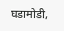घडामोडी,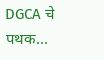DGCA चे पथक...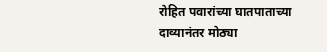रोहित पवारांच्या घातपाताच्या दाव्यानंतर मोठ्या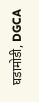घडामोडी, DGCA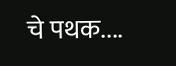चे पथक....